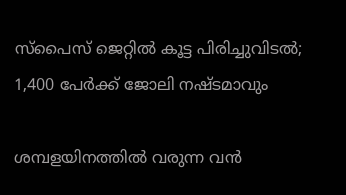സ്‌പൈസ് ജെറ്റിൽ കൂട്ട പിരിച്ചുവിടൽ; 1,400 പേർക്ക് ജോലി നഷ്ടമാവും

ശമ്പളയിനത്തിൽ വരുന്ന വൻ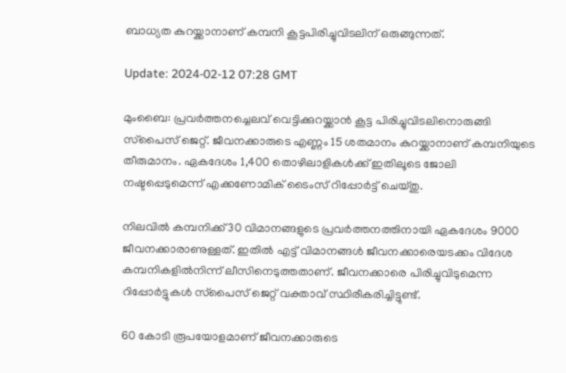ബാധ്യത കുറയ്ക്കാനാണ് കമ്പനി കൂട്ടപിരിച്ചുവിടലിന് ഒരുങ്ങുന്നത്.

Update: 2024-02-12 07:28 GMT

മുംബൈ: പ്രവർത്തനച്ചെലവ് വെട്ടിക്കുറയ്ക്കാൻ കൂട്ട പിരിച്ചുവിടലിനൊരുങ്ങി സ്‌പൈസ് ജെറ്റ്. ജീവനക്കാരുടെ എണ്ണം 15 ശതമാനം കുറയ്ക്കാനാണ് കമ്പനിയുടെ തീരുമാനം. ഏകദേശം 1,400 തൊഴിലാളികൾക്ക് ഇതിലൂടെ ജോലി നഷ്ടപ്പെടുമെന്ന് എക്കണോമിക് ടൈംസ് റിപ്പോർട്ട് ചെയ്തു.

നിലവിൽ കമ്പനിക്ക് 30 വിമാനങ്ങളുടെ പ്രവർത്തനത്തിനായി ഏകദേശം 9000 ജീവനക്കാരാണുള്ളത്. ഇതിൽ എട്ട് വിമാനങ്ങൾ ജീവനക്കാരെയടക്കം വിദേശ കമ്പനികളിൽനിന്ന് ലീസിനെടുത്തതാണ്. ജീവനക്കാരെ പിരിച്ചുവിടുമെന്ന റിപ്പോർട്ടുകൾ സ്‌പൈസ് ജെറ്റ് വക്താവ് സ്ഥിരീകരിച്ചിട്ടുണ്ട്.

60 കോടി രൂപയോളമാണ് ജീവനക്കാരുടെ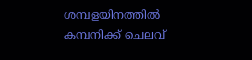ശമ്പളയിനത്തിൽ കമ്പനിക്ക് ചെലവ്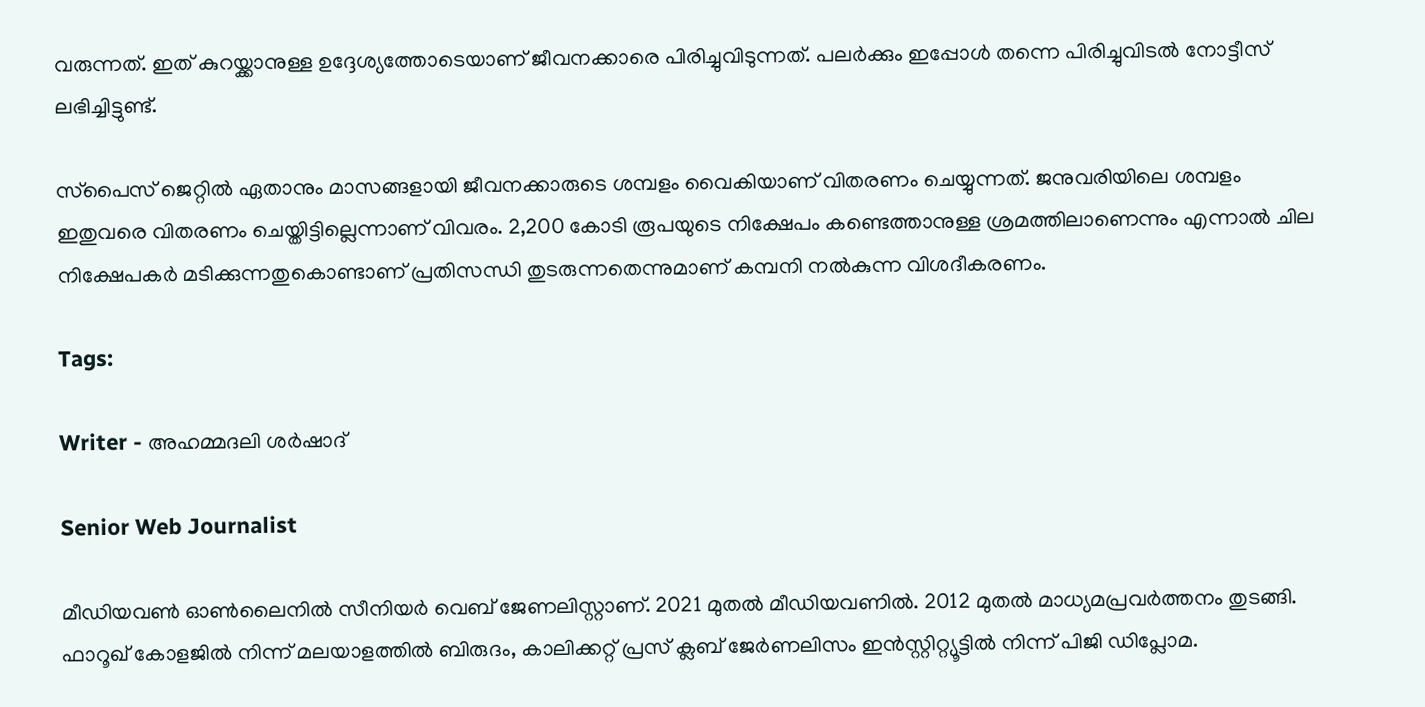വരുന്നത്. ഇത് കുറയ്ക്കാനുള്ള ഉദ്ദേശ്യത്തോടെയാണ് ജീവനക്കാരെ പിരിച്ചുവിടുന്നത്. പലർക്കും ഇപ്പോൾ തന്നെ പിരിച്ചുവിടൽ നോട്ടീസ് ലഭിച്ചിട്ടുണ്ട്.

സ്‌പൈസ് ജെറ്റിൽ ഏതാനും മാസങ്ങളായി ജീവനക്കാരുടെ ശമ്പളം വൈകിയാണ് വിതരണം ചെയ്യുന്നത്. ജനുവരിയിലെ ശമ്പളം ഇതുവരെ വിതരണം ചെയ്തിട്ടില്ലെന്നാണ് വിവരം. 2,200 കോടി രൂപയുടെ നിക്ഷേപം കണ്ടെത്താനുള്ള ശ്രമത്തിലാണെന്നും എന്നാൽ ചില നിക്ഷേപകർ മടിക്കുന്നതുകൊണ്ടാണ് പ്രതിസന്ധി തുടരുന്നതെന്നുമാണ് കമ്പനി നൽകുന്ന വിശദീകരണം.

Tags:

Writer - അഹമ്മദലി ശര്‍ഷാദ്

Senior Web Journalist

മീഡിയവൺ ഓൺലൈനിൽ സീനിയർ വെബ് ജേണലിസ്റ്റാണ്. 2021 മുതൽ മീഡിയവണിൽ. 2012 മുതൽ മാധ്യമപ്രവർത്തനം തുടങ്ങി. ഫാറൂഖ് കോളജിൽ നിന്ന് മലയാളത്തിൽ ബിരുദം, കാലിക്കറ്റ് പ്രസ് ക്ലബ് ജേർണലിസം ഇൻസ്റ്റിറ്റ്യൂട്ടിൽ നിന്ന് പിജി ഡിപ്ലോമ.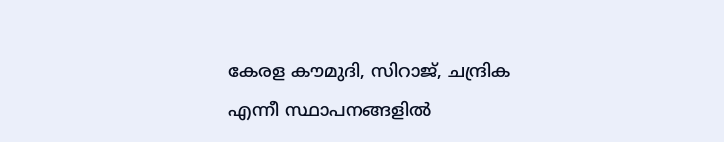കേരള കൗമുദി, സിറാജ്, ചന്ദ്രിക എന്നീ സ്ഥാപനങ്ങളിൽ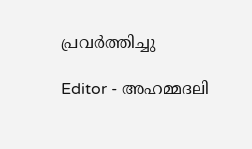പ്രവർത്തിച്ചു

Editor - അഹമ്മദലി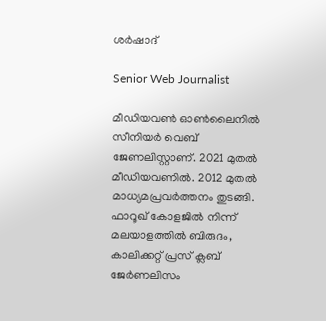ശര്‍ഷാദ്

Senior Web Journalist

മീഡിയവൺ ഓൺലൈനിൽ സീനിയർ വെബ് ജേണലിസ്റ്റാണ്. 2021 മുതൽ മീഡിയവണിൽ. 2012 മുതൽ മാധ്യമപ്രവർത്തനം തുടങ്ങി. ഫാറൂഖ് കോളജിൽ നിന്ന് മലയാളത്തിൽ ബിരുദം, കാലിക്കറ്റ് പ്രസ് ക്ലബ് ജേർണലിസം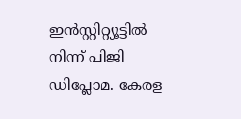ഇൻസ്റ്റിറ്റ്യൂട്ടിൽ നിന്ന് പിജി ഡിപ്ലോമ. കേരള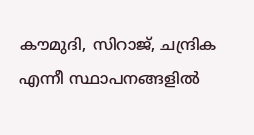കൗമുദി, സിറാജ്, ചന്ദ്രിക എന്നീ സ്ഥാപനങ്ങളിൽ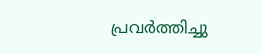പ്രവർത്തിച്ചു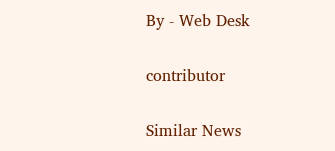By - Web Desk

contributor

Similar News